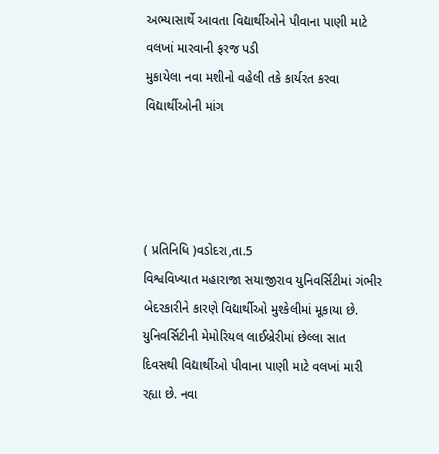અભ્યાસાર્થે આવતા વિદ્યાર્થીઓને પીવાના પાણી માટે વલખાં મારવાની ફરજ પડી
મુકાયેલા નવા મશીનો વહેલી તકે કાર્યરત કરવા વિદ્યાર્થીઓની માંગ




( પ્રતિનિધિ )વડોદરા,તા.5
વિશ્વવિખ્યાત મહારાજા સયાજીરાવ યુનિવર્સિટીમાં ગંભીર બેદરકારીને કારણે વિદ્યાર્થીઓ મુશ્કેલીમાં મૂકાયા છે. યુનિવર્સિટીની મેમોરિયલ લાઈબ્રેરીમાં છેલ્લા સાત દિવસથી વિદ્યાર્થીઓ પીવાના પાણી માટે વલખાં મારી રહ્યા છે. નવા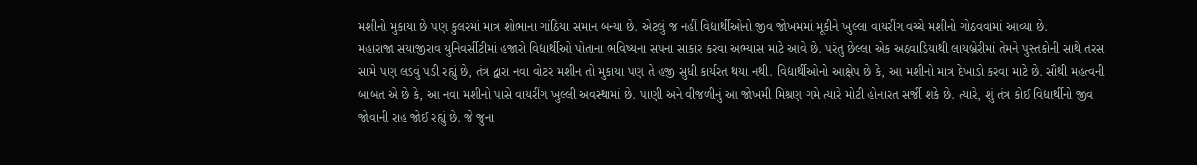મશીનો મુકાયા છે પણ કુલરમાં માત્ર શોભાના ગાંઠિયા સમાન બન્યા છે. એટલું જ નહીં વિદ્યાર્થીઓનો જીવ જોખમમાં મૂકીને ખુલ્લા વાયરીંગ વચ્ચે મશીનો ગોઠવવામાં આવ્યા છે.
મહારાજા સયાજીરાવ યુનિવર્સીટીમાં હજારો વિદ્યાર્થીઓ પોતાના ભવિષ્યના સપના સાકાર કરવા અભ્યાસ માટે આવે છે. પરંતુ છેલ્લા એક અઠવાડિયાથી લાયબ્રેરીમાં તેમને પુસ્તકોની સાથે તરસ સામે પણ લડવું પડી રહ્યું છે, તંત્ર દ્વારા નવા વોટર મશીન તો મુકાયા પણ તે હજી સુધી કાર્યરત થયા નથી. વિદ્યાર્થીઓનો આક્ષેપ છે કે, આ મશીનો માત્ર દેખાડો કરવા માટે છે. સૌથી મહત્વની બાબત એ છે કે, આ નવા મશીનો પાસે વાયરીંગ ખુલ્લી અવસ્થામાં છે. પાણી અને વીજળીનું આ જોખમી મિશ્રણ ગમે ત્યારે મોટી હોનારત સર્જી શકે છે. ત્યારે, શું તંત્ર કોઈ વિદ્યાર્થીનો જીવ જોવાની રાહ જોઈ રહ્યું છે. જે જુના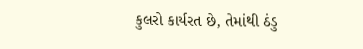કુલરો કાર્યરત છે, તેમાંથી ઠંડુ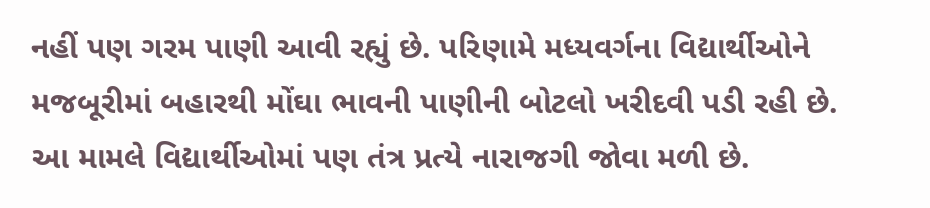નહીં પણ ગરમ પાણી આવી રહ્યું છે. પરિણામે મધ્યવર્ગના વિદ્યાર્થીઓને મજબૂરીમાં બહારથી મોંઘા ભાવની પાણીની બોટલો ખરીદવી પડી રહી છે. આ મામલે વિદ્યાર્થીઓમાં પણ તંત્ર પ્રત્યે નારાજગી જોવા મળી છે.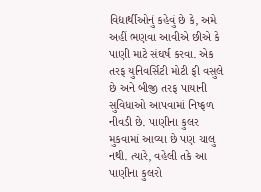વિદ્યાર્થીઓનું કહેવું છે કે, અમે અહીં ભણવા આવીએ છીએ કે પાણી માટે સંઘર્ષ કરવા. એક તરફ યુનિવર્સિટી મોટી ફી વસુલે છે અને બીજી તરફ પાયાની સુવિધાઓ આપવામાં નિષ્ફળ નીવડી છે. પાણીના કુલર મુકવામાં આવ્યા છે પણ ચાલુ નથી. ત્યારે, વહેલી તકે આ પાણીના કુલરો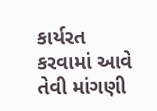કાર્યરત કરવામાં આવે તેવી માંગણી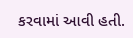કરવામાં આવી હતી.